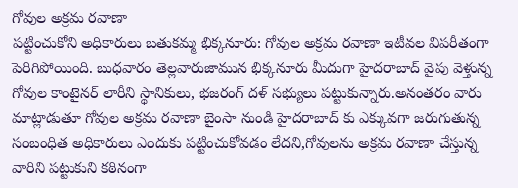గోవుల అక్రమ రవాణా
పట్టించుకోని అధికారులు బతుకమ్మ భిక్కనూరు: గోవుల అక్రమ రవాణా ఇటీవల విపరీతంగా పెరిగిపోయింది. బుధవారం తెల్లవారుజామున భిక్కనూరు మీదుగా హైదరాబాద్ వైపు వెళ్తున్న గోవుల కాంటైనర్ లారీని స్థానికులు, భజరంగ్ దళ్ సభ్యులు పట్టుకున్నారు.అనంతరం వారు మాట్లాడుతూ గోవుల అక్రమ రవాణా బైంసా నుండి హైదరాబాద్ కు ఎక్కువగా జరుగుతున్న సంబంధిత అధికారులు ఎందుకు పట్టించుకోవడం లేదని,గోవులను అక్రమ రవాణా చేస్తున్న వారిని పట్టుకుని కఠినంగా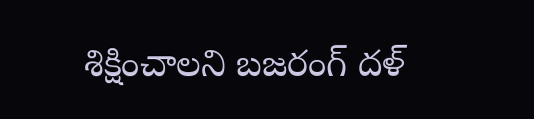శిక్షించాలని బజరంగ్ దళ్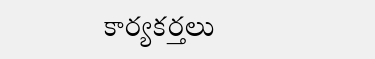కార్యకర్తలు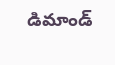డిమాండ్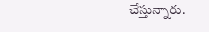చేస్తున్నారు.